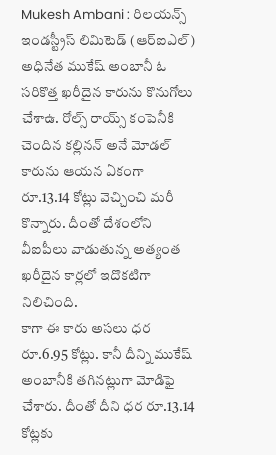Mukesh Ambani : రిలయన్స్ ఇండస్ట్రీస్ లిమిటెడ్ (ఆర్ఐఎల్) అధినేత ముకేష్ అంబానీ ఓ సరికొత్త ఖరీదైన కారును కొనుగోలు చేశాఉ. రోల్స్ రాయ్స్ కంపెనీకి చెందిన కల్లినన్ అనే మోడల్ కారును ఆయన ఏకంగా రూ.13.14 కోట్లు వెచ్చించి మరీ కొన్నారు. దీంతో దేశంలోని వీఐపీలు వాడుతున్న అత్యంత ఖరీదైన కార్లలో ఇదొకటిగా నిలిచింది.
కాగా ఈ కారు అసలు ధర రూ.6.95 కోట్లు. కానీ దీన్ని ముకేష్ అంబానీకి తగినట్లుగా మోడిఫై చేశారు. దీంతో దీని ధర రూ.13.14 కోట్లకు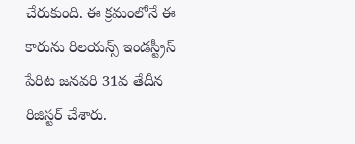చేరుకుంది. ఈ క్రమంలోనే ఈ కారును రిలయన్స్ ఇండస్ట్రీస్ పేరిట జనవరి 31వ తేదీన రిజిస్టర్ చేశారు.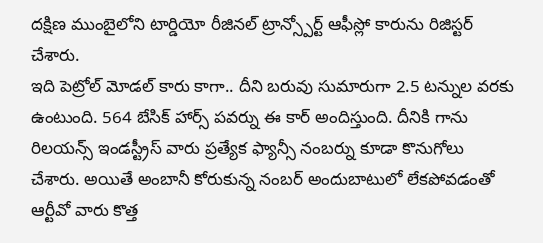దక్షిణ ముంబైలోని టార్డియో రీజినల్ ట్రాన్స్పోర్ట్ ఆఫీస్లో కారును రిజిస్టర్ చేశారు.
ఇది పెట్రోల్ మోడల్ కారు కాగా.. దీని బరువు సుమారుగా 2.5 టన్నుల వరకు ఉంటుంది. 564 బేసిక్ హార్స్ పవర్ను ఈ కార్ అందిస్తుంది. దీనికి గాను రిలయన్స్ ఇండస్ట్రీస్ వారు ప్రత్యేక ఫ్యాన్సీ నంబర్ను కూడా కొనుగోలు చేశారు. అయితే అంబానీ కోరుకున్న నంబర్ అందుబాటులో లేకపోవడంతో ఆర్టీవో వారు కొత్త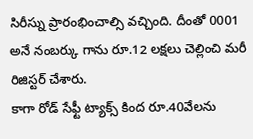సిరీస్ను ప్రారంభించాల్సి వచ్చింది. దీంతో 0001 అనే నంబర్కు గాను రూ.12 లక్షలు చెల్లించి మరీ రిజిస్టర్ చేశారు.
కాగా రోడ్ సేఫ్టీ ట్యాక్స్ కింద రూ.40వేలను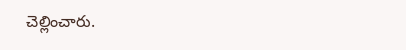చెల్లించారు.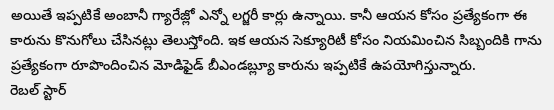అయితే ఇప్పటికే అంబానీ గ్యారేజ్లో ఎన్నో లగ్జరీ కార్లు ఉన్నాయి. కానీ ఆయన కోసం ప్రత్యేకంగా ఈ కారును కొనుగోలు చేసినట్లు తెలుస్తోంది. ఇక ఆయన సెక్యూరిటీ కోసం నియమించిన సిబ్బందికి గాను ప్రత్యేకంగా రూపొందించిన మోడిఫైడ్ బీఎండబ్ల్యూ కారును ఇప్పటికే ఉపయోగిస్తున్నారు.
రెబల్ స్టార్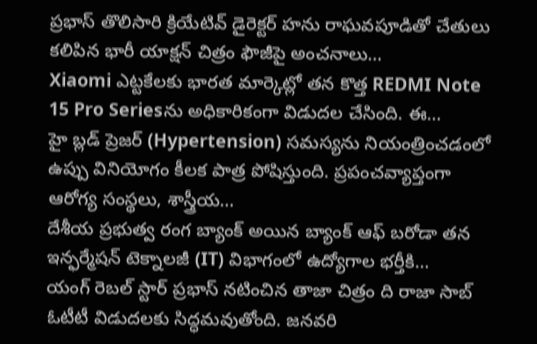ప్రభాస్ తొలిసారి క్రియేటివ్ డైరెక్టర్ హను రాఘవపూడితో చేతులు కలిపిన భారీ యాక్షన్ చిత్రం ఫౌజీపై అంచనాలు…
Xiaomi ఎట్టకేలకు భారత మార్కెట్లో తన కొత్త REDMI Note 15 Pro Seriesను అధికారికంగా విడుదల చేసింది. ఈ…
హై బ్లడ్ ప్రెజర్ (Hypertension) సమస్యను నియంత్రించడంలో ఉప్పు వినియోగం కీలక పాత్ర పోషిస్తుంది. ప్రపంచవ్యాప్తంగా ఆరోగ్య సంస్థలు, శాస్త్రీయ…
దేశీయ ప్రభుత్వ రంగ బ్యాంక్ అయిన బ్యాంక్ ఆఫ్ బరోడా తన ఇన్ఫర్మేషన్ టెక్నాలజీ (IT) విభాగంలో ఉద్యోగాల భర్తీకి…
యంగ్ రెబల్ స్టార్ ప్రభాస్ నటించిన తాజా చిత్రం ది రాజా సాబ్ ఓటీటీ విడుదలకు సిద్ధమవుతోంది. జనవరి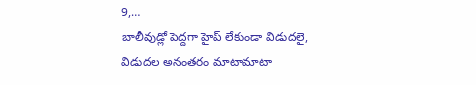9,…
బాలీవుడ్లో పెద్దగా హైప్ లేకుండా విడుదలై, విడుదల అనంతరం మాటామాటా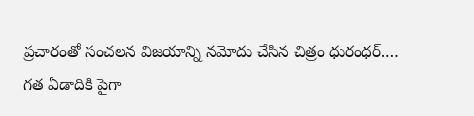ప్రచారంతో సంచలన విజయాన్ని నమోదు చేసిన చిత్రం ధురంధర్.…
గత ఏడాదికి పైగా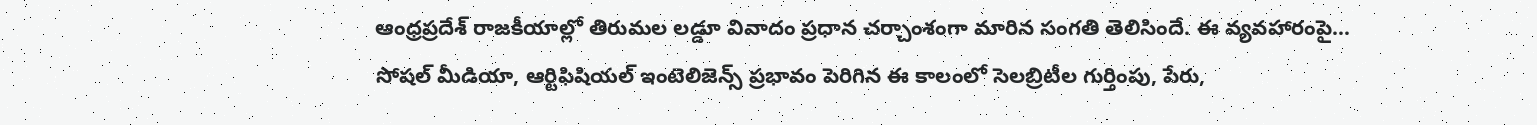ఆంధ్రప్రదేశ్ రాజకీయాల్లో తిరుమల లడ్డూ వివాదం ప్రధాన చర్చాంశంగా మారిన సంగతి తెలిసిందే. ఈ వ్యవహారంపై…
సోషల్ మీడియా, ఆర్టిఫిషియల్ ఇంటెలిజెన్స్ ప్రభావం పెరిగిన ఈ కాలంలో సెలబ్రిటీల గుర్తింపు, పేరు,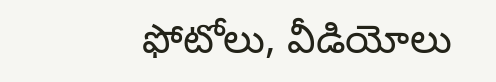ఫోటోలు, వీడియోలు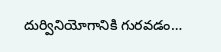దుర్వినియోగానికి గురవడం…